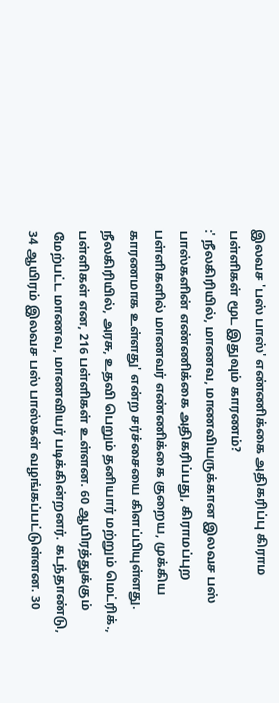இலவச 'பஸ் பாஸ்' எண்ணிக்கை அதிகரிப்பு கிராம பள்ளிகள் மூட இதுவும் காரணம்?
:' நீலகிரியில், மாணவ, மாணவியருக்கான இலவச பஸ் பாஸ்களின் எண்ணிக்கை அதிகரிப்பது, கிராமப்புற பள்ளிகளில் மாணவர் எண்ணிக்கை குறைய, முக்கிய காரணமாக உள்ளது' என்ற சர்ச்சையை கிளப்பியுள்ளது. நீலகிரியில், அரசு, உதவி பெறும் தனியார் மற்றும் மெட்ரிக்., பள்ளிகள் என, 216 பள்ளிகள் உள்ளன. 60 ஆயிரத்துக்கும் மேற்பட்ட மாணவ, மாணவியர் படிக்கின்றனர். கடந்தாண்டு, 34 ஆயிரம் இலவச பஸ் பாஸ்கள் வழங்கப்பட்டுள்ளன. 30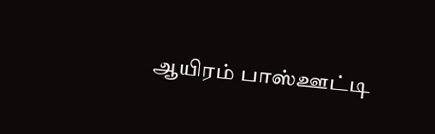ஆயிரம் பாஸ்ஊட்டி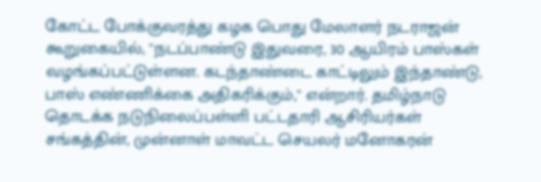கோட்ட போக்குவரத்து கழக பொது மேலாளர் நடராஜன் கூறுகையில், ''நடப்பாண்டு இதுவரை, 30 ஆயிரம் பாஸ்கள் வழங்கப்பட்டுள்ளன. கடந்தாண்டை காட்டிலும் இந்தாண்டு, பாஸ் எண்ணிக்கை அதிகரிக்கும்,'' என்றார். தமிழ்நாடு தொடக்க நடுநிலைப்பள்ளி பட்டதாரி ஆசிரியர்கள் சங்கத்தின், முன்னாள் மாவட்ட செயலர் மனோகரன்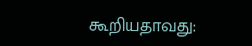கூறியதாவது: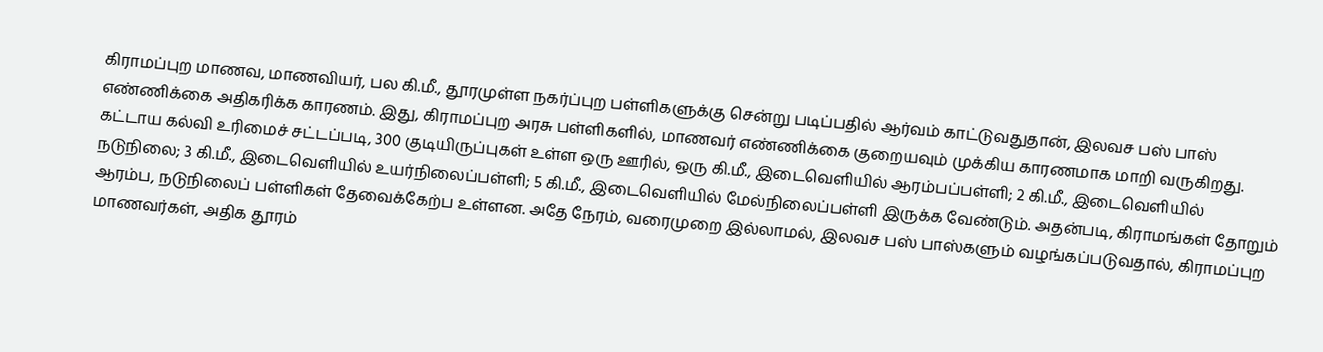கிராமப்புற மாணவ, மாணவியர், பல கி.மீ., தூரமுள்ள நகர்ப்புற பள்ளிகளுக்கு சென்று படிப்பதில் ஆர்வம் காட்டுவதுதான், இலவச பஸ் பாஸ் எண்ணிக்கை அதிகரிக்க காரணம். இது, கிராமப்புற அரசு பள்ளிகளில், மாணவர் எண்ணிக்கை குறையவும் முக்கிய காரணமாக மாறி வருகிறது. கட்டாய கல்வி உரிமைச் சட்டப்படி, 300 குடியிருப்புகள் உள்ள ஒரு ஊரில், ஒரு கி.மீ., இடைவெளியில் ஆரம்பப்பள்ளி; 2 கி.மீ., இடைவெளியில் நடுநிலை; 3 கி.மீ., இடைவெளியில் உயர்நிலைப்பள்ளி; 5 கி.மீ., இடைவெளியில் மேல்நிலைப்பள்ளி இருக்க வேண்டும். அதன்படி, கிராமங்கள் தோறும் ஆரம்ப, நடுநிலைப் பள்ளிகள் தேவைக்கேற்ப உள்ளன. அதே நேரம், வரைமுறை இல்லாமல், இலவச பஸ் பாஸ்களும் வழங்கப்படுவதால், கிராமப்புற மாணவர்கள், அதிக தூரம்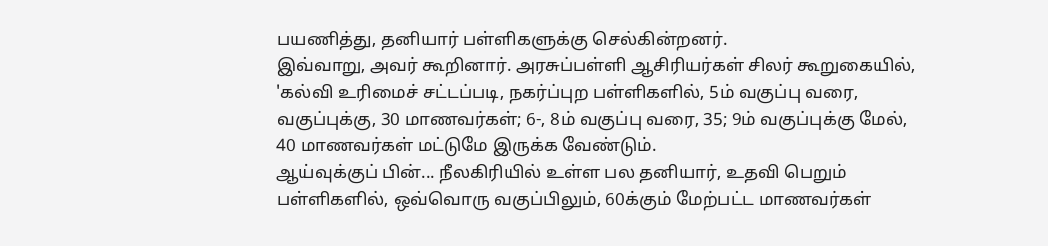பயணித்து, தனியார் பள்ளிகளுக்கு செல்கின்றனர்.
இவ்வாறு, அவர் கூறினார். அரசுப்பள்ளி ஆசிரியர்கள் சிலர் கூறுகையில், 'கல்வி உரிமைச் சட்டப்படி, நகர்ப்புற பள்ளிகளில், 5ம் வகுப்பு வரை, வகுப்புக்கு, 30 மாணவர்கள்; 6-, 8ம் வகுப்பு வரை, 35; 9ம் வகுப்புக்கு மேல், 40 மாணவர்கள் மட்டுமே இருக்க வேண்டும்.
ஆய்வுக்குப் பின்... நீலகிரியில் உள்ள பல தனியார், உதவி பெறும் பள்ளிகளில், ஒவ்வொரு வகுப்பிலும், 60க்கும் மேற்பட்ட மாணவர்கள்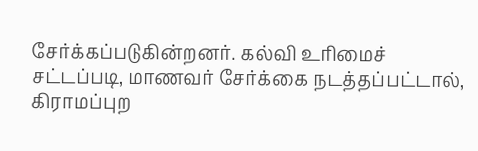சேர்க்கப்படுகின்றனர். கல்வி உரிமைச் சட்டப்படி, மாணவர் சேர்க்கை நடத்தப்பட்டால், கிராமப்புற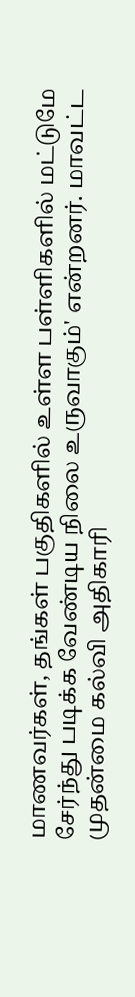மாணவர்கள், தங்கள் பகுதிகளில் உள்ள பள்ளிகளில் மட்டுமே சேர்ந்து படிக்க வேண்டிய நிலை உருவாகும்' என்றனர். மாவட்ட முதன்மை கல்வி அதிகாரி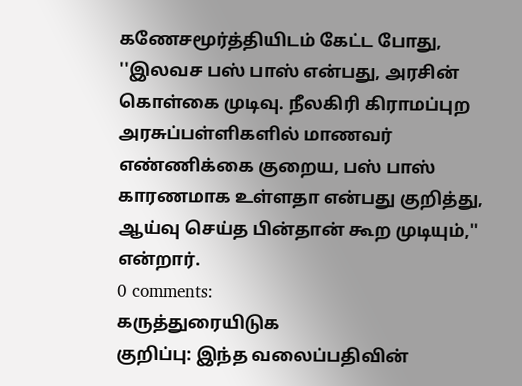கணேசமூர்த்தியிடம் கேட்ட போது, ''இலவச பஸ் பாஸ் என்பது, அரசின் கொள்கை முடிவு. நீலகிரி கிராமப்புற அரசுப்பள்ளிகளில் மாணவர் எண்ணிக்கை குறைய, பஸ் பாஸ் காரணமாக உள்ளதா என்பது குறித்து, ஆய்வு செய்த பின்தான் கூற முடியும்,'' என்றார்.
0 comments:
கருத்துரையிடுக
குறிப்பு: இந்த வலைப்பதிவின்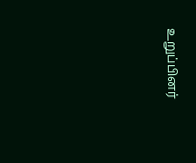உறுப்பினர்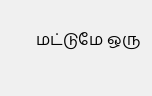மட்டுமே ஒரு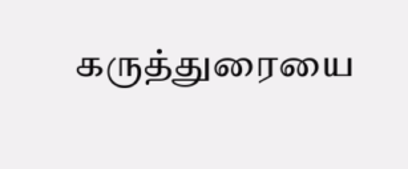கருத்துரையை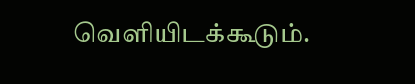வெளியிடக்கூடும்.